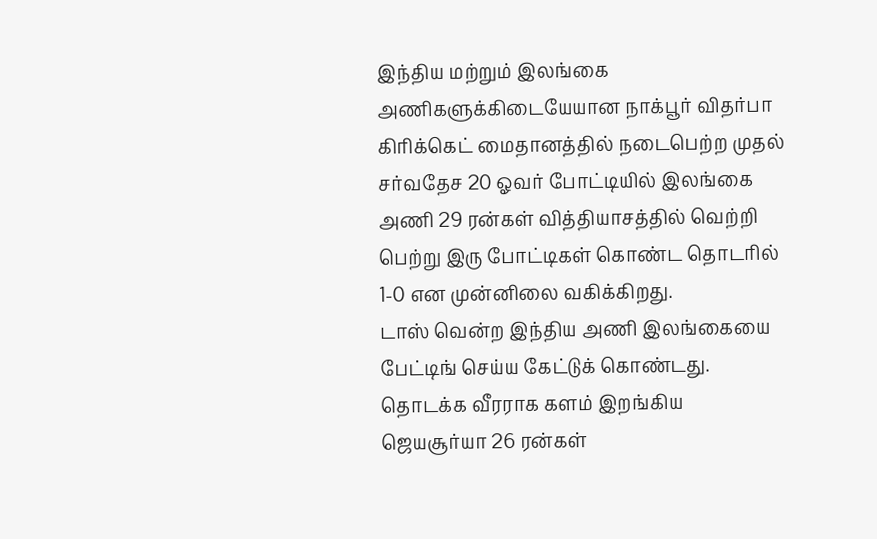இந்திய மற்றும் இலங்கை அணிகளுக்கிடையேயான நாக்பூர் விதர்பா கிரிக்கெட் மைதானத்தில் நடைபெற்ற முதல் சர்வதேச 20 ஓவர் போட்டியில் இலங்கை அணி 29 ரன்கள் வித்தியாசத்தில் வெற்றி பெற்று இரு போட்டிகள் கொண்ட தொடரில் 1-0 என முன்னிலை வகிக்கிறது.
டாஸ் வென்ற இந்திய அணி இலங்கையை பேட்டிங் செய்ய கேட்டுக் கொண்டது. தொடக்க வீரராக களம் இறங்கிய ஜெயசூர்யா 26 ரன்கள்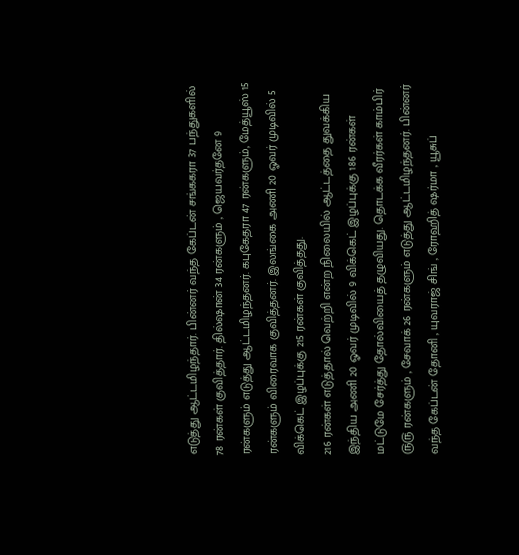எடுத்து ஆட்டமிழந்தார். பின்னர் வந்த கேப்டன் சங்ககரா 37 பந்துகளில் 78 ரன்கள் குவித்தார். தில்ஷான் 34 ரன்களும் , ஜெயவர்தனே 9 ரன்களும் எடுத்து ஆட்டமிழந்தனர். கபுகேதரா 47 ரன்களும், மேத்யூஸ் 15 ரன்களும் விரைவாக குவித்தனர். இலங்கை அணி 20 ஓவர் முடிவில் 5 விக்கெட் இழப்புக்கு 215 ரன்கள் குவித்தது.
216 ரன்கள் எடுத்தால் வெற்றி என்ற நிலையில் ஆட்டத்தை துவக்கிய இந்திய அணி 20 ஓவர் முடிவில் 9 விக்கெட் இழப்புக்கு 186 ரன்கள் மட்டுமே சேர்த்து தோல்வியைத் தழுவியது. தொடக்க வீரர்கள் காம்பிர் ௫௫ ரன்களும் , சேவாக் 26 ரன்களும் எடுத்து ஆட்டமிழந்தனர். பின்னர் வந்த கேப்டன் தோனி , யுவராஜ் சிங் , ரோஹித் ஷர்மா , யூசுப்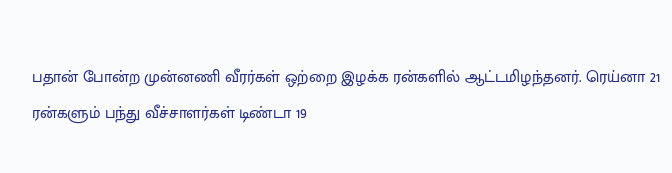பதான் போன்ற முன்னணி வீரர்கள் ஒற்றை இழக்க ரன்களில் ஆட்டமிழந்தனர். ரெய்னா 21 ரன்களும் பந்து வீச்சாளர்கள் டிண்டா 19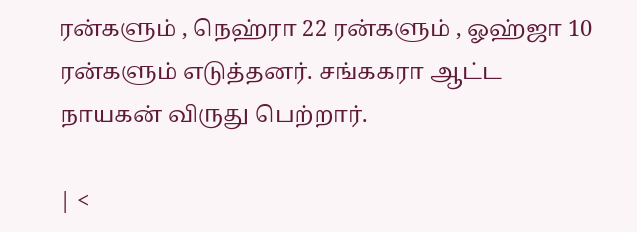ரன்களும் , நெஹ்ரா 22 ரன்களும் , ஓஹ்ஜா 10 ரன்களும் எடுத்தனர். சங்ககரா ஆட்ட நாயகன் விருது பெற்றார்.

| <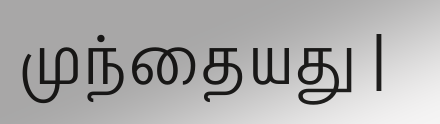முந்தையது |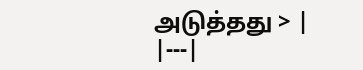அடுத்தது > |
|---|